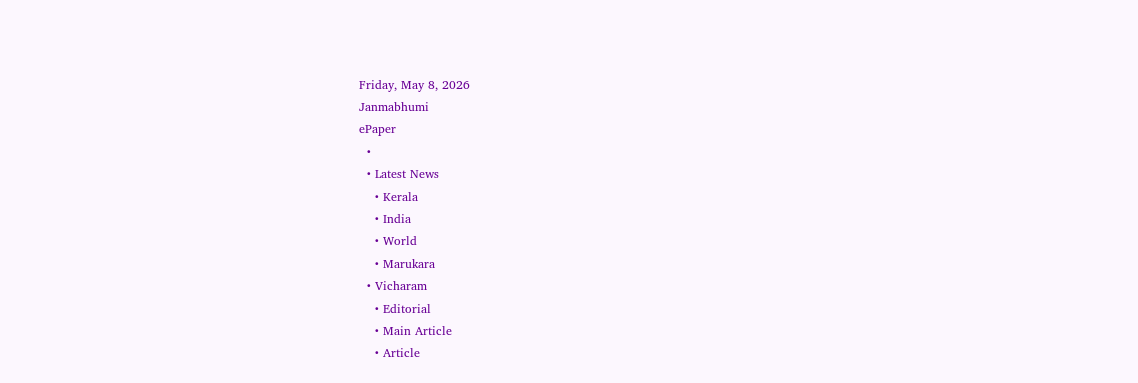Friday, May 8, 2026
Janmabhumi
ePaper
  •
  • Latest News
    • Kerala
    • India
    • World
    • Marukara
  • Vicharam
    • Editorial
    • Main Article
    • Article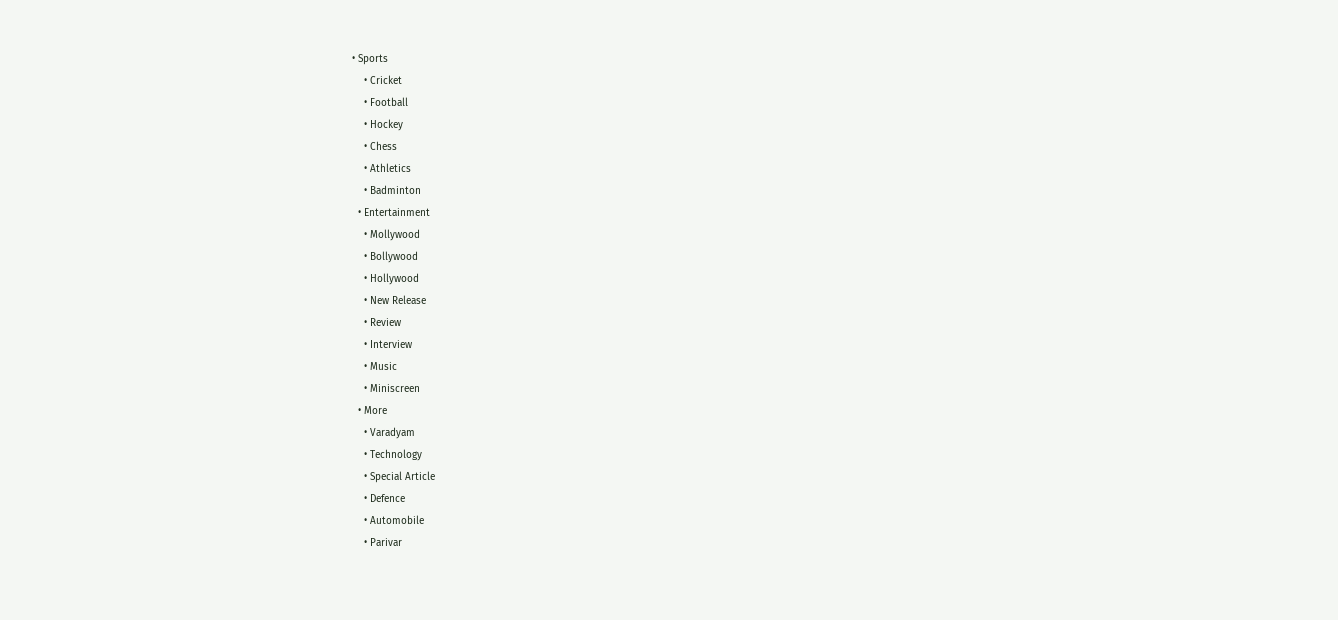• Sports
    • Cricket
    • Football
    • Hockey
    • Chess
    • Athletics
    • Badminton
  • Entertainment
    • Mollywood
    • Bollywood
    • Hollywood
    • New Release
    • Review
    • Interview
    • Music
    • Miniscreen
  • More
    • Varadyam
    • Technology
    • Special Article
    • Defence
    • Automobile
    • Parivar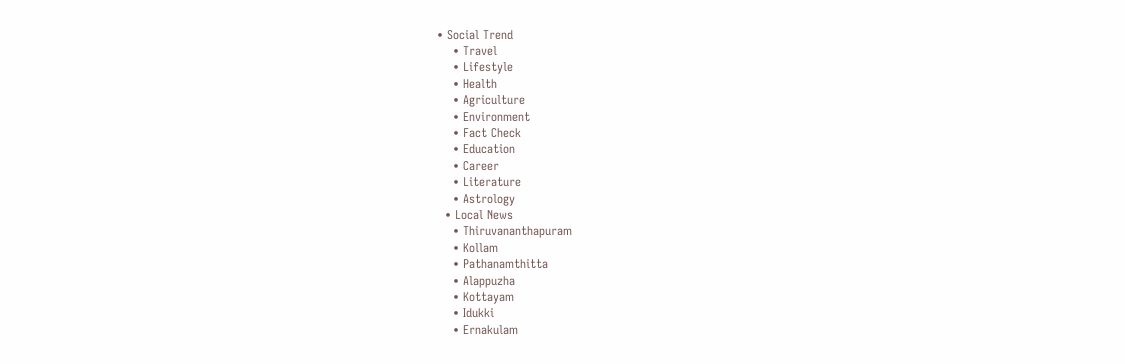• Social Trend
    • Travel
    • Lifestyle
    • Health
    • Agriculture
    • Environment
    • Fact Check
    • Education
    • Career
    • Literature
    • Astrology
  • Local News
    • Thiruvananthapuram
    • Kollam
    • Pathanamthitta
    • Alappuzha
    • Kottayam
    • Idukki
    • Ernakulam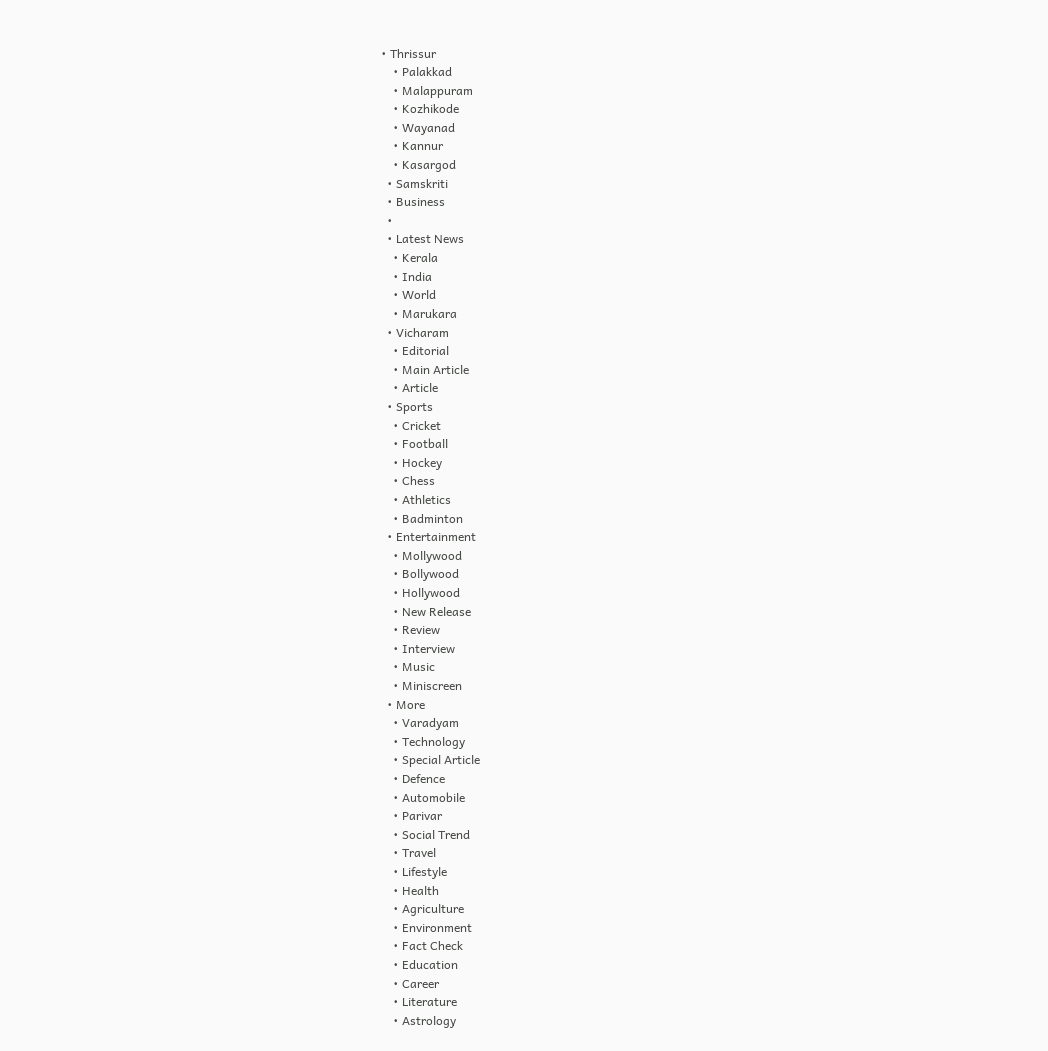• Thrissur
    • Palakkad
    • Malappuram
    • Kozhikode
    • Wayanad
    • Kannur
    • Kasargod
  • Samskriti
  • Business
  •
  • Latest News
    • Kerala
    • India
    • World
    • Marukara
  • Vicharam
    • Editorial
    • Main Article
    • Article
  • Sports
    • Cricket
    • Football
    • Hockey
    • Chess
    • Athletics
    • Badminton
  • Entertainment
    • Mollywood
    • Bollywood
    • Hollywood
    • New Release
    • Review
    • Interview
    • Music
    • Miniscreen
  • More
    • Varadyam
    • Technology
    • Special Article
    • Defence
    • Automobile
    • Parivar
    • Social Trend
    • Travel
    • Lifestyle
    • Health
    • Agriculture
    • Environment
    • Fact Check
    • Education
    • Career
    • Literature
    • Astrology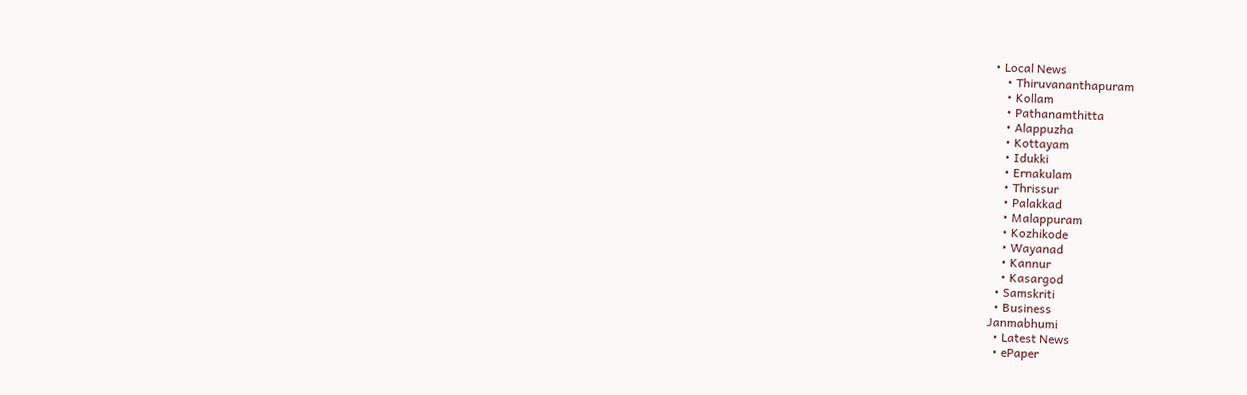• Local News
    • Thiruvananthapuram
    • Kollam
    • Pathanamthitta
    • Alappuzha
    • Kottayam
    • Idukki
    • Ernakulam
    • Thrissur
    • Palakkad
    • Malappuram
    • Kozhikode
    • Wayanad
    • Kannur
    • Kasargod
  • Samskriti
  • Business
Janmabhumi
  • Latest News
  • ePaper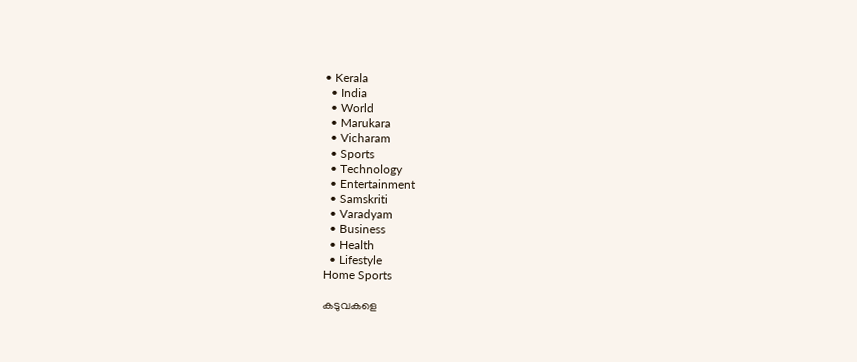• Kerala
  • India
  • World
  • Marukara
  • Vicharam
  • Sports
  • Technology
  • Entertainment
  • Samskriti
  • Varadyam
  • Business
  • Health
  • Lifestyle
Home Sports

കടുവകളെ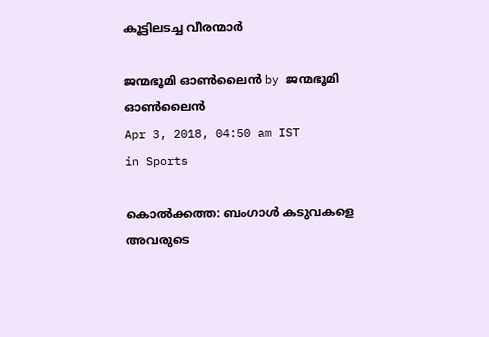കൂട്ടിലടച്ച വീരന്മാർ

ജന്മഭൂമി ഓണ്‍ലൈന്‍ by ജന്മഭൂമി ഓണ്‍ലൈന്‍
Apr 3, 2018, 04:50 am IST
in Sports

കൊല്‍ക്കത്ത: ബംഗാള്‍ കടുവകളെ അവരുടെ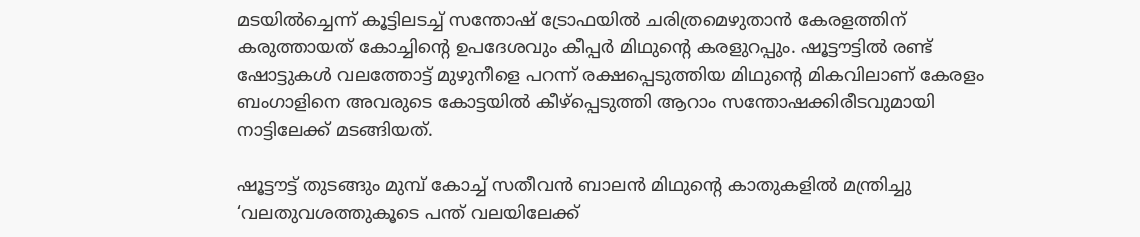മടയില്‍ച്ചെന്ന് കൂട്ടിലടച്ച് സന്തോഷ് ട്രോഫയില്‍ ചരിത്രമെഴുതാന്‍ കേരളത്തിന് കരുത്തായത് കോച്ചിന്റെ ഉപദേശവും കീപ്പര്‍ മിഥുന്റെ കരളുറപ്പും. ഷൂട്ടൗട്ടില്‍ രണ്ട് ഷോട്ടുകള്‍ വലത്തോട്ട് മുഴുനീളെ പറന്ന് രക്ഷപ്പെടുത്തിയ മിഥുന്റെ മികവിലാണ് കേരളം ബംഗാളിനെ അവരുടെ കോട്ടയില്‍ കീഴ്‌പ്പെടുത്തി ആറാം സന്തോഷക്കിരീടവുമായി നാട്ടിലേക്ക് മടങ്ങിയത്.

ഷൂട്ടൗട്ട് തുടങ്ങും മുമ്പ് കോച്ച് സതീവന്‍ ബാലന്‍ മിഥുന്റെ കാതുകളില്‍ മന്ത്രിച്ചു ‘വലതുവശത്തുകൂടെ പന്ത് വലയിലേക്ക്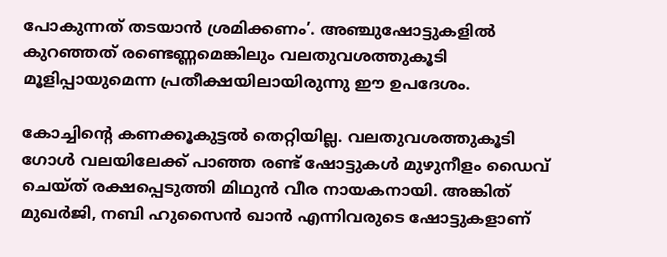പോകുന്നത് തടയാന്‍ ശ്രമിക്കണം’. അഞ്ചുഷോട്ടുകളില്‍ കുറഞ്ഞത് രണ്ടെണ്ണമെങ്കിലും വലതുവശത്തുകൂടി മൂളിപ്പായുമെന്ന പ്രതീക്ഷയിലായിരുന്നു ഈ ഉപദേശം.

കോച്ചിന്റെ കണക്കൂകുട്ടല്‍ തെറ്റിയില്ല. വലതുവശത്തുകൂടി ഗോള്‍ വലയിലേക്ക് പാഞ്ഞ രണ്ട് ഷോട്ടുകള്‍ മുഴുനീളം ഡൈവ് ചെയ്ത് രക്ഷപ്പെടുത്തി മിഥുന്‍ വീര നായകനായി. അങ്കിത് മുഖര്‍ജി, നബി ഹുസൈന്‍ ഖാന്‍ എന്നിവരുടെ ഷോട്ടുകളാണ്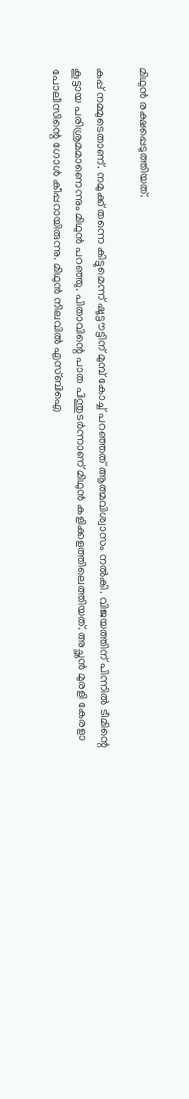മിഥുന്‍ രക്ഷപ്പെടുത്തിയത്.

കപ്പ് നമ്മുടെതാണ്. നമുക്ക് തന്നെ കിട്ടുമെന്ന് ഷൂട്ടൗട്ടിന് മുമ്പ് കോച്ച് പറഞ്ഞത് ആത്മവിശ്വാസം നല്‍കി. വിജയത്തിന് പിന്നില്‍ ടീമിന്റെ കൂട്ടായ പരിശ്രമമാണെന്നും മിഥുന്‍ പറഞ്ഞു. പിതാവിന്റെ പാത പിന്തുടര്‍ന്നാണ് മിഥുന്‍ കളിക്കളത്തിലെത്തിയത്. അച്ഛന്‍ മുരളി കേരളാ പോലീസിന്റെ ഗോള്‍ കീപ്പറായിരുന്നു. മിഥുന്‍ നിലവില്‍ എസ്ബിഐ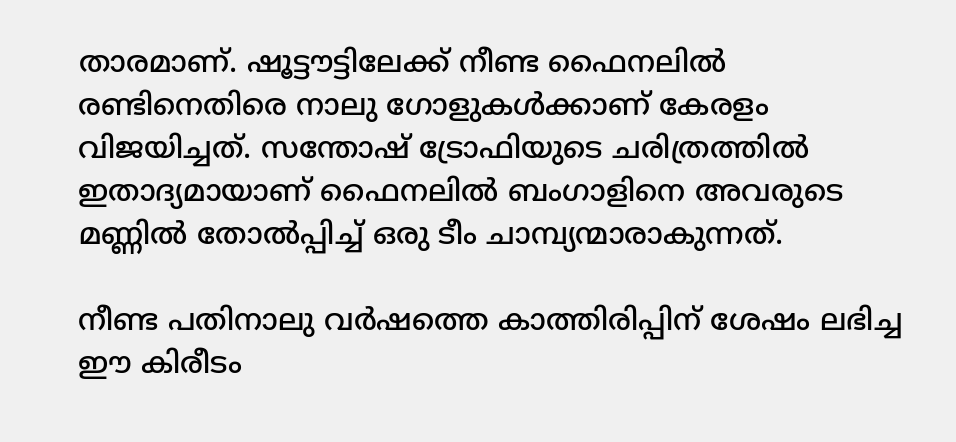താരമാണ്. ഷൂട്ടൗട്ടിലേക്ക് നീണ്ട ഫൈനലില്‍ രണ്ടിനെതിരെ നാലു ഗോളുകള്‍ക്കാണ് കേരളം വിജയിച്ചത്. സന്തോഷ് ട്രോഫിയുടെ ചരിത്രത്തില്‍ ഇതാദ്യമായാണ് ഫൈനലില്‍ ബംഗാളിനെ അവരുടെ മണ്ണില്‍ തോല്‍പ്പിച്ച് ഒരു ടീം ചാമ്പ്യന്മാരാകുന്നത്.

നീണ്ട പതിനാലു വര്‍ഷത്തെ കാത്തിരിപ്പിന് ശേഷം ലഭിച്ച ഈ കിരീടം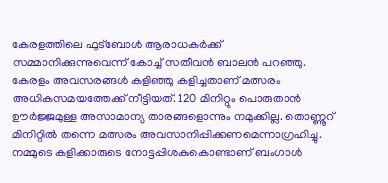കേരളത്തിലെ ഫുട്‌ബോള്‍ ആരാധകര്‍ക്ക് സമ്മാനിക്കുന്നുവെന്ന് കോച്ച് സതീവന്‍ ബാലന്‍ പറഞ്ഞു. കേരളം അവസരങ്ങള്‍ കളിഞ്ഞു കളിച്ചതാണ് മത്സരം അധികസമയത്തേക്ക് നീട്ടിയത്. 120 മിനിറ്റും പൊരുതാന്‍ ഊര്‍ജ്ജമുള്ള അസാമാന്യ താരങ്ങളൊന്നും നമുക്കില്ല. തൊണ്ണൂറ് മിനിറ്റില്‍ തന്നെ മത്സരം അവസാനിപ്പിക്കണമെന്നാഗ്രഹിച്ചു. നമ്മുടെ കളിക്കാരുടെ നോട്ടപ്പിശകുകൊണ്ടാണ് ബംഗാള്‍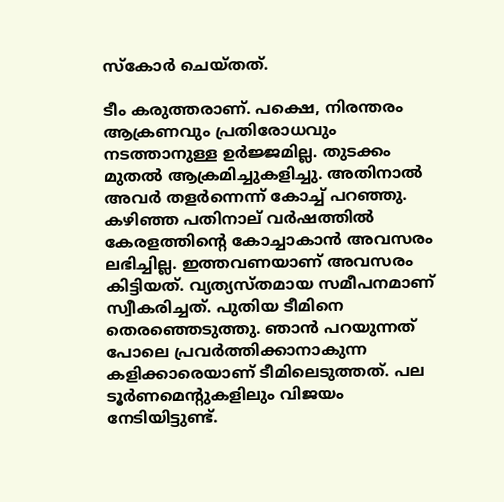സ്‌കോര്‍ ചെയ്തത്.

ടീം കരുത്തരാണ്. പക്ഷെ, നിരന്തരം ആക്രണവും പ്രതിരോധവും നടത്താനുള്ള ഉര്‍ജ്ജമില്ല. തുടക്കം മുതല്‍ ആക്രമിച്ചുകളിച്ചു. അതിനാല്‍ അവര്‍ തളര്‍ന്നെന്ന് കോച്ച് പറഞ്ഞു. കഴിഞ്ഞ പതിനാല് വര്‍ഷത്തില്‍ കേരളത്തിന്റെ കോച്ചാകാന്‍ അവസരം ലഭിച്ചില്ല. ഇത്തവണയാണ് അവസരം കിട്ടിയത്. വ്യത്യസ്തമായ സമീപനമാണ് സ്വീകരിച്ചത്. പുതിയ ടീമിനെ തെരഞ്ഞെടുത്തു. ഞാന്‍ പറയുന്നത് പോലെ പ്രവര്‍ത്തിക്കാനാകുന്ന കളിക്കാരെയാണ് ടീമിലെടുത്തത്. പല ടൂര്‍ണമെന്റുകളിലും വിജയം നേടിയിട്ടുണ്ട്.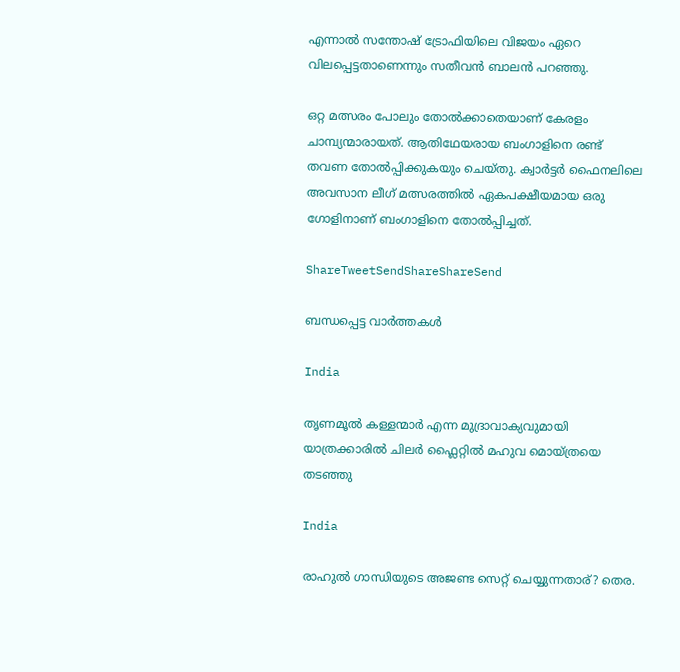എന്നാല്‍ സന്തോഷ് ട്രോഫിയിലെ വിജയം ഏറെ വിലപ്പെട്ടതാണെന്നും സതീവന്‍ ബാലന്‍ പറഞ്ഞു.

ഒറ്റ മത്സരം പോലും തോല്‍ക്കാതെയാണ് കേരളം ചാമ്പ്യന്മാരായത്. ആതിഥേയരായ ബംഗാളിനെ രണ്ട് തവണ തോല്‍പ്പിക്കുകയും ചെയ്തു. ക്വാര്‍ട്ടര്‍ ഫൈനലിലെ അവസാന ലീഗ് മത്സരത്തില്‍ ഏകപക്ഷീയമായ ഒരു ഗോളിനാണ് ബംഗാളിനെ തോല്‍പ്പിച്ചത്.

ShareTweetSendShareShareSend

ബന്ധപ്പെട്ട വാര്‍ത്തകള്‍

India

തൃണമൂല്‍ കള്ളന്മാര്‍ എന്ന മുദ്രാവാക്യവുമായി യാത്രക്കാരില്‍ ചിലര്‍ ഫ്ലൈറ്റില്‍ മഹുവ മൊയ്ത്രയെ തടഞ്ഞു

India

രാഹുല്‍ ഗാന്ധിയുടെ അജണ്ട സെറ്റ് ചെയ്യുന്നതാര്? തെര.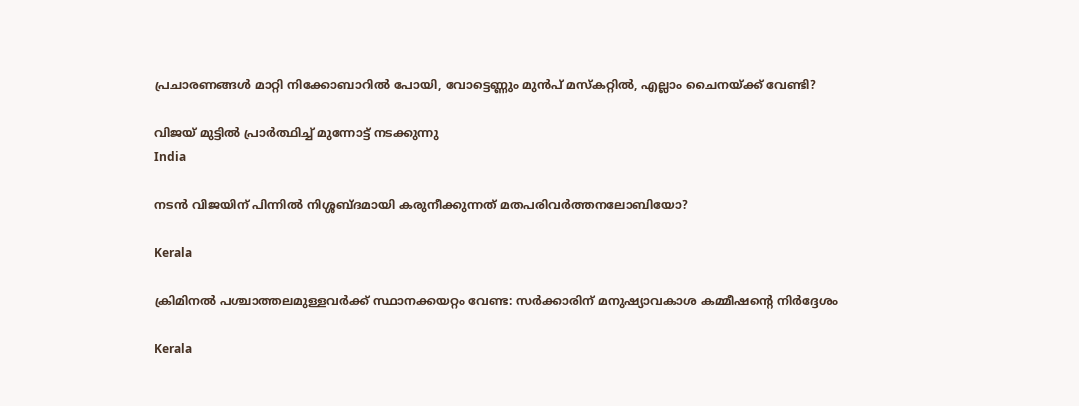പ്രചാരണങ്ങള്‍ മാറ്റി നിക്കോബാറില്‍ പോയി, വോട്ടെണ്ണും മുന്‍പ് മസ്കറ്റില്‍, എല്ലാം ചൈനയ്‌ക്ക് വേണ്ടി?

വിജയ് മുട്ടില്‍ പ്രാര്‍ത്ഥിച്ച് മുന്നോട്ട് നടക്കുന്നു
India

നടന്‍ വിജയിന് പിന്നില്‍ നിശ്ശബ്ദമായി കരുനീക്കുന്നത് മതപരിവര്‍ത്തനലോബിയോ?

Kerala

ക്രിമിനല്‍ പശ്ചാത്തലമുള്ളവര്‍ക്ക് സ്ഥാനക്കയറ്റം വേണ്ട: സര്‍ക്കാരിന് മനുഷ്യാവകാശ കമ്മീഷന്റെ നിര്‍ദ്ദേശം

Kerala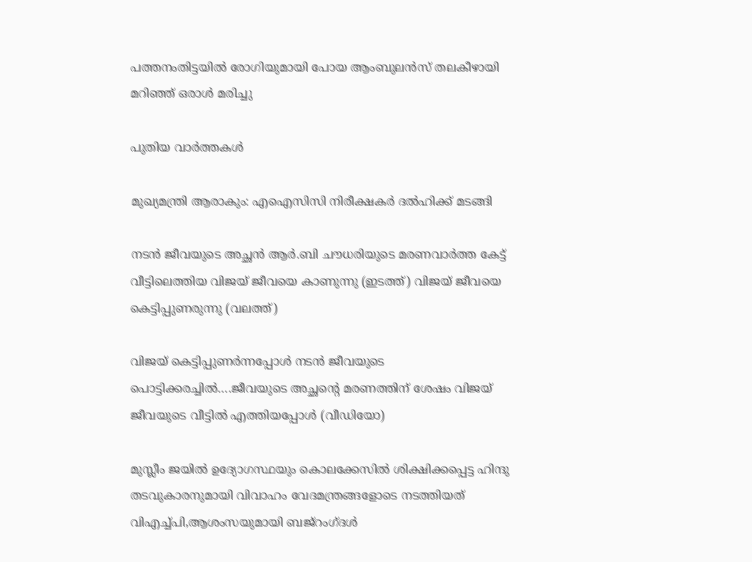പത്തനംതിട്ടയില്‍ രോഗിയുമായി പോയ ആംബുലന്‍സ് തലകീഴായി മറിഞ്ഞ് ഒരാള്‍ മരിച്ചു

പുതിയ വാര്‍ത്തകള്‍

മുഖ്യമന്ത്രി ആരാകും: എഐസിസി നിരീക്ഷകര്‍ ദല്‍ഹിക്ക് മടങ്ങി

നടന്‍ ജീവയുടെ അച്ഛന്‍ ആര്‍.ബി ചൗധരിയുടെ മരണവാര്‍ത്ത കേട്ട് വീട്ടിലെത്തിയ വിജയ് ജീവയെ കാണുന്നു (ഇടത്ത്) വിജയ് ജീവയെ കെട്ടിപ്പുണരുന്നു (വലത്ത്)

വിജയ് കെട്ടിപ്പുണര്‍ന്നപ്പോള്‍ നടന്‍ ജീവയുടെ പൊട്ടിക്കരച്ചില്‍….ജീവയുടെ അച്ഛന്റെ മരണത്തിന് ശേഷം വിജയ് ജീവയുടെ വീട്ടില്‍ എത്തിയപ്പോള്‍ (വീഡിയോ)

മുസ്ലീം ജയില്‍ ഉദ്യോഗസ്ഥയും കൊലക്കേസില്‍ ശിക്ഷിക്കപ്പെട്ട ഹിന്ദു തടവുകാരനുമായി വിവാഹം വേദമന്ത്രങ്ങളോടെ നടത്തിയത് വിഎച്ച്പി,ആശംസയുമായി ബജ്‌റംഗ്ദള്‍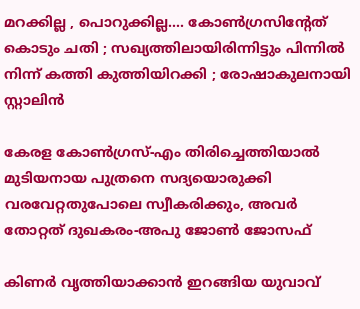മറക്കില്ല , പൊറുക്കില്ല…. കോൺഗ്രസിൻ്റേത് കൊടും ചതി ; സഖ്യത്തിലായിരിന്നിട്ടും പിന്നിൽ നിന്ന് കത്തി കുത്തിയിറക്കി ; രോഷാകുലനായി സ്റ്റാലിൻ

കേരള കോണ്‍ഗ്രസ്-എം തിരിച്ചെത്തിയാല്‍ മുടിയനായ പുത്രനെ സദ്യയൊരുക്കി വരവേറ്റതുപോലെ സ്വീകരിക്കും, അവര്‍ തോറ്റത് ദുഖകരം-അപു ജോണ്‍ ജോസഫ്

കിണര്‍ വൃത്തിയാക്കാന്‍ ഇറങ്ങിയ യുവാവ്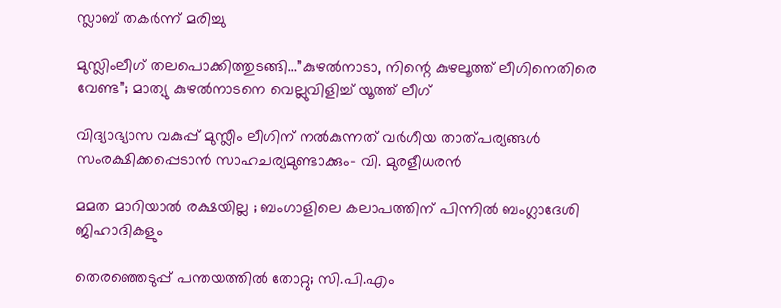സ്ലാബ് തകര്‍ന്ന് മരിച്ചു

മുസ്ലിംലീഗ് തലപൊക്കിത്തുടങ്ങി…”കുഴൽനാടാ, നിന്റെ കുഴലൂത്ത് ലീഗിനെതിരെ വേണ്ട”; മാത്യു കുഴൽനാടനെ വെല്ലുവിളിച്ച് യൂത്ത് ലീഗ്

വിദ്യാഭ്യാസ വകുപ്പ് മുസ്ലീം ലീഗിന് നല്‍കുന്നത് വര്‍ഗീയ താത്പര്യങ്ങള്‍ സംരക്ഷിക്കപ്പെടാന്‍ സാഹചര്യമുണ്ടാക്കും- വി. മുരളീധരന്‍

മമത മാറിയാൽ രക്ഷയില്ല ; ബംഗാളിലെ കലാപത്തിന് പിന്നിൽ ബംഗ്ലാദേശി ജിഹാദികളും

തെരഞ്ഞെടുപ്പ് പന്തയത്തില്‍ തോറ്റു; സി.പി.എം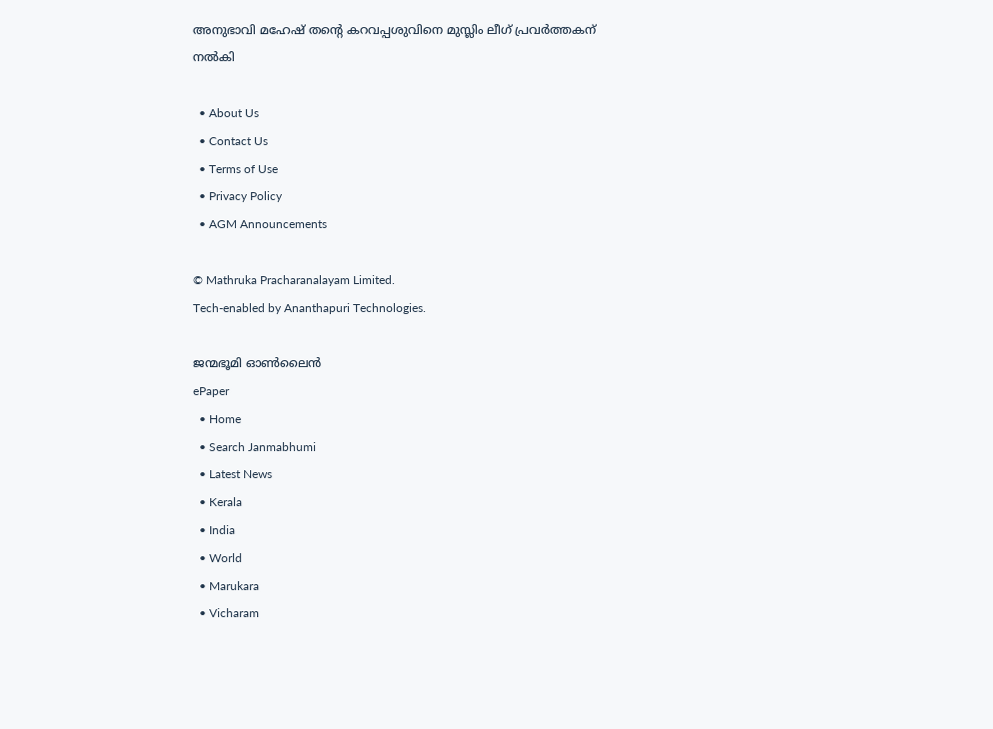അനുഭാവി മഹേഷ് തന്റെ കറവപ്പശുവിനെ മുസ്ലിം ലീഗ് പ്രവര്‍ത്തകന് നല്‍കി

  • About Us
  • Contact Us
  • Terms of Use
  • Privacy Policy
  • AGM Announcements

© Mathruka Pracharanalayam Limited.
Tech-enabled by Ananthapuri Technologies.

ജന്മഭൂമി ഓണ്‍ലൈന്‍
ePaper
  • Home
  • Search Janmabhumi
  • Latest News
  • Kerala
  • India
  • World
  • Marukara
  • Vicharam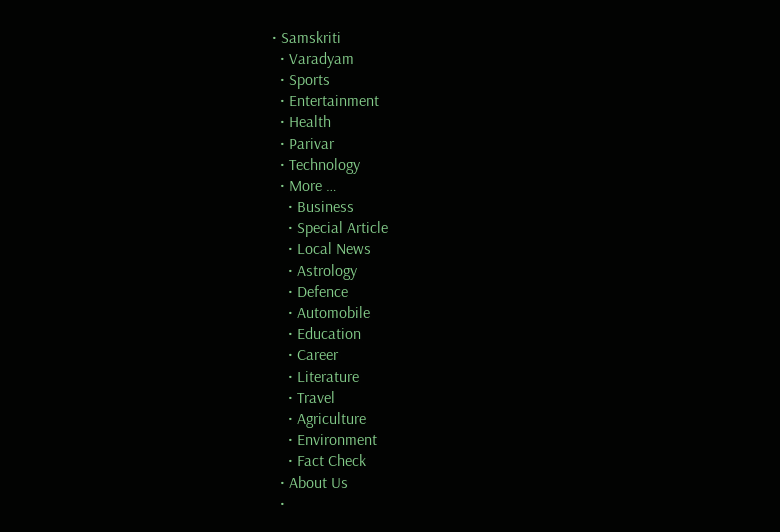• Samskriti
  • Varadyam
  • Sports
  • Entertainment
  • Health
  • Parivar
  • Technology
  • More …
    • Business
    • Special Article
    • Local News
    • Astrology
    • Defence
    • Automobile
    • Education
    • Career
    • Literature
    • Travel
    • Agriculture
    • Environment
    • Fact Check
  • About Us
  •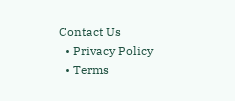Contact Us
  • Privacy Policy
  • Terms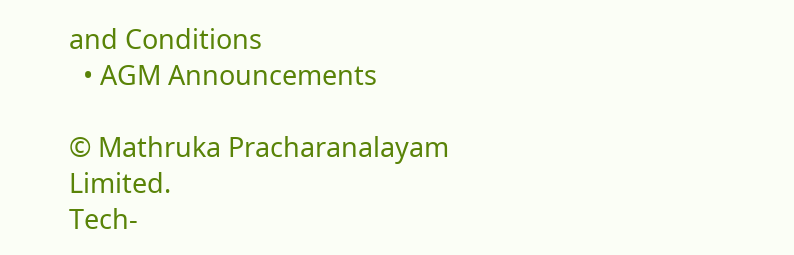and Conditions
  • AGM Announcements

© Mathruka Pracharanalayam Limited.
Tech-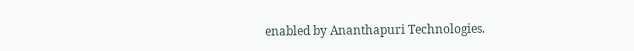enabled by Ananthapuri Technologies.